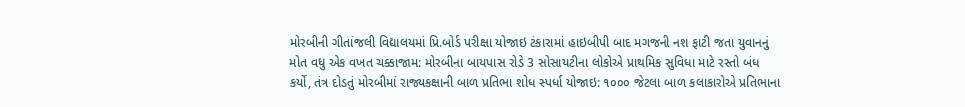મોરબીની ગીતાંજલી વિદ્યાલયમાં પ્રિ.બોર્ડ પરીક્ષા યોજાઇ ટંકારામાં હાઇબીપી બાદ મગજની નશ ફાટી જતા યુવાનનું મોત વધુ એક વખત ચક્કાજામ: મોરબીના બાયપાસ રોડે 3 સોસાયટીના લોકોએ પ્રાથમિક સુવિધા માટે રસ્તો બંધ કર્યો, તંત્ર દોડતું મોરબીમાં રાજ્યકક્ષાની બાળ પ્રતિભા શોધ સ્પર્ધા યોજાઇ: ૧૦૦૦ જેટલા બાળ કલાકારોએ પ્રતિભાના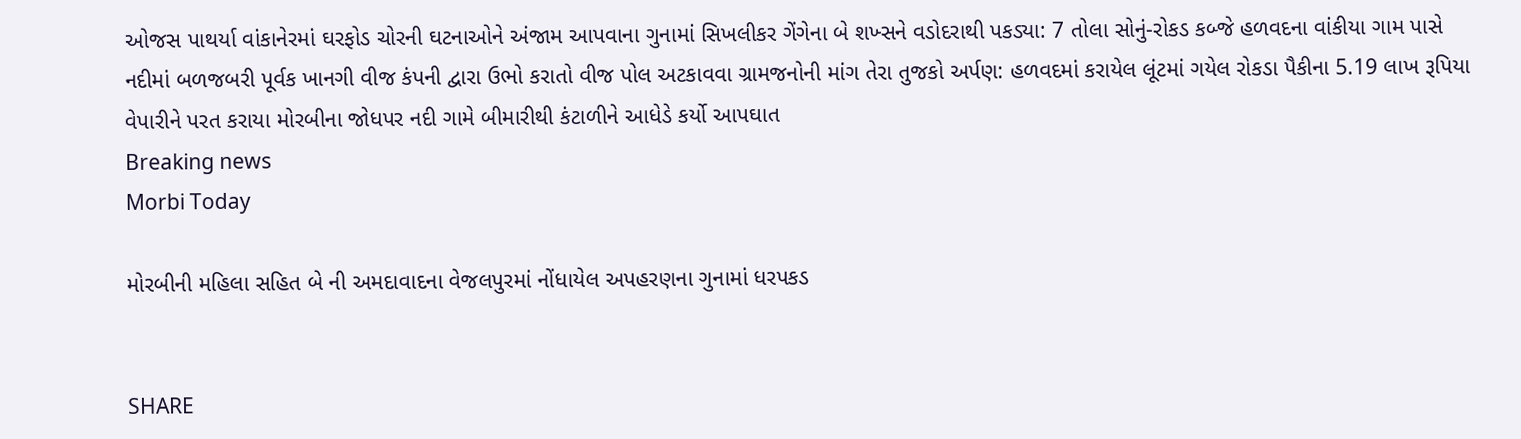ઓજસ પાથર્યા વાંકાનેરમાં ઘરફોડ ચોરની ઘટનાઓને અંજામ આપવાના ગુનામાં સિખલીકર ગેંગેના બે શખ્સને વડોદરાથી પકડ્યા: 7 તોલા સોનું-રોકડ કબ્જે હળવદના વાંકીયા ગામ પાસે નદીમાં બળજબરી પૂર્વક ખાનગી વીજ કંપની દ્વારા ઉભો કરાતો વીજ પોલ અટકાવવા ગ્રામજનોની માંગ તેરા તુજકો અર્પણ: હળવદમાં કરાયેલ લૂંટમાં ગયેલ રોકડા પૈકીના 5.19 લાખ રૂપિયા વેપારીને પરત કરાયા મોરબીના જોધપર નદી ગામે બીમારીથી કંટાળીને આધેડે કર્યો આપઘાત
Breaking news
Morbi Today

મોરબીની મહિલા સહિત બે ની અમદાવાદના વેજલપુરમાં નોંધાયેલ અપહરણના ગુનામાં ધરપકડ


SHARE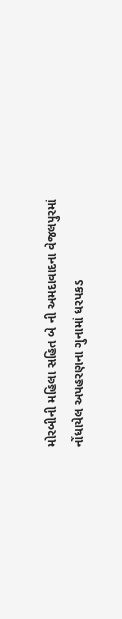મોરબીની મહિલા સહિત બે ની અમદાવાદના વેજલપુરમાં નોંધાયેલ અપહરણના ગુનામાં ધરપકડ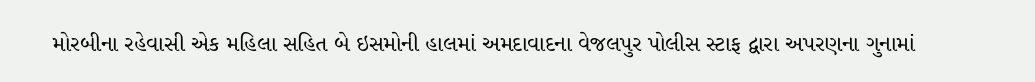મોરબીના રહેવાસી એક મહિલા સહિત બે ઇસમોની હાલમાં અમદાવાદના વેજલપુર પોલીસ સ્ટાફ દ્વારા અપરણના ગુનામાં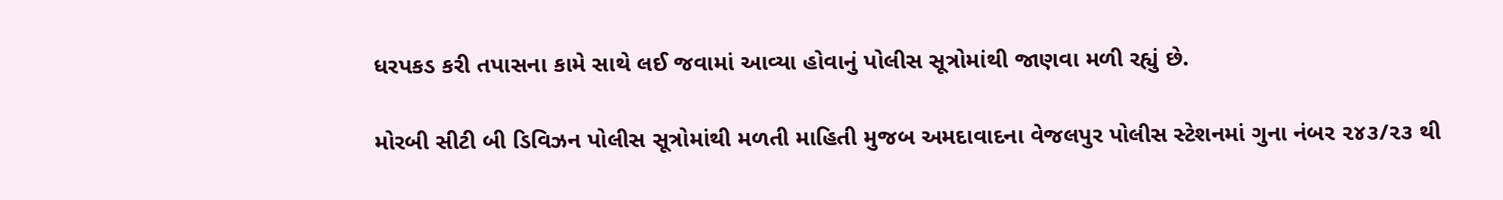ધરપકડ કરી તપાસના કામે સાથે લઈ જવામાં આવ્યા હોવાનું પોલીસ સૂત્રોમાંથી જાણવા મળી રહ્યું છે.

મોરબી સીટી બી ડિવિઝન પોલીસ સૂત્રોમાંથી મળતી માહિતી મુજબ અમદાવાદના વેજલપુર પોલીસ સ્ટેશનમાં ગુના નંબર ૨૪૩/૨૩ થી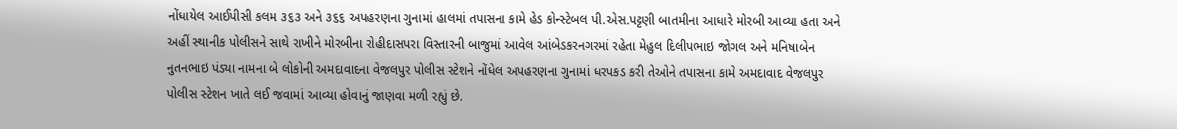નોંધાયેલ આઈપીસી કલમ ૩૬૩ અને ૩૬૬ અપહરણના ગુનામાં હાલમાં તપાસના કામે હેડ કોન્સ્ટેબલ પી.એસ.પટ્ટણી બાતમીના આધારે મોરબી આવ્યા હતા અને અહીં સ્થાનીક પોલીસને સાથે રાખીને મોરબીના રોહીદાસપરા વિસ્તારની બાજુમાં આવેલ આંબેડકરનગરમાં રહેતા મેહુલ દિલીપભાઇ જોગલ અને મનિષાબેન નુતનભાઇ પંડ્યા નામના બે લોકોની અમદાવાદના વેજલપુર પોલીસ સ્ટેશને નોંધેલ અપહરણના ગુનામાં ધરપકડ કરી તેઓને તપાસના કામે અમદાવાદ વેજલપુર પોલીસ સ્ટેશન ખાતે લઈ જવામાં આવ્યા હોવાનું જાણવા મળી રહ્યું છે.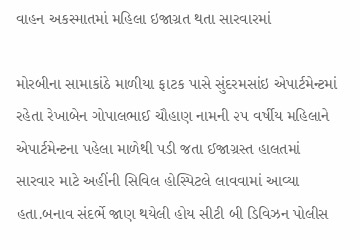વાહન અકસ્માતમાં મહિલા ઇજાગ્રત થતા સારવારમાં

મોરબીના સામાકાંઠે માળીયા ફાટક પાસે સુંદરમસાંઇ એપાર્ટમેન્ટમાં રહેતા રેખાબેન ગોપાલભાઈ ચૌહાણ નામની ૨૫ વર્ષીય મહિલાને એપાર્ટમેન્ટના પહેલા માળેથી પડી જતા ઈજાગ્રસ્ત હાલતમાં સારવાર માટે અહીંની સિવિલ હોસ્પિટલે લાવવામાં આવ્યા હતા.બનાવ સંદર્ભે જાણ થયેલી હોય સીટી બી ડિવિઝન પોલીસ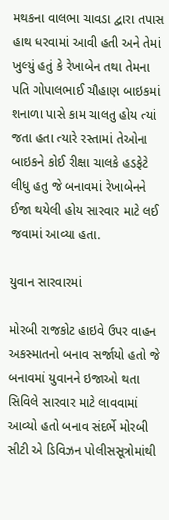મથકના વાલભા ચાવડા દ્વારા તપાસ હાથ ધરવામાં આવી હતી અને તેમાં ખુલ્યું હતું કે રેખાબેન તથા તેમના પતિ ગોપાલભાઈ ચૌહાણ બાઇકમાં શનાળા પાસે કામ ચાલતુ હોય ત્યાં જતા હતા ત્યારે રસ્તામાં તેઓના બાઇકને કોઈ રીક્ષા ચાલકે હડફેટે લીધુ હતુ જે બનાવમાં રેખાબેનને ઈજા થયેલી હોય સારવાર માટે લઈ જવામાં આવ્યા હતા.

યુવાન સારવારમાં

મોરબી રાજકોટ હાઇવે ઉપર વાહન અકસ્માતનો બનાવ સર્જાયો હતો જે બનાવમાં યુવાનને ઇજાઓ થતા સિવિલે સારવાર માટે લાવવામાં આવ્યો હતો બનાવ સંદર્ભે મોરબી સીટી એ ડિવિઝન પોલીસસૂત્રોમાંથી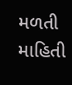મળતી માહિતી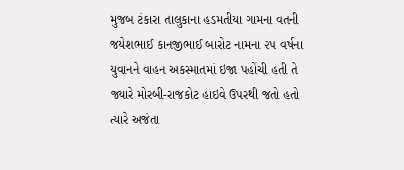મુજબ ટંકારા તાલુકાના હડમતીયા ગામના વતની જયેશભાઈ કાનજીભાઈ બારોટ નામના ૨૫ વર્ષના યુવાનને વાહન અકસ્માતમાં ઇજા પહોંચી હતી તે જ્યારે મોરબી-રાજકોટ હાઇવે ઉપરથી જતો હતો ત્યારે અજંતા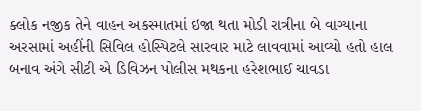ક્લોક નજીક તેને વાહન અકસ્માતમાં ઇજા થતા મોડી રાત્રીના બે વાગ્યાના અરસામાં અહીંની સિવિલ હોસ્પિટલે સારવાર માટે લાવવામાં આવ્યો હતો હાલ બનાવ અંગે સીટી એ ડિવિઝન પોલીસ મથકના હરેશભાઈ ચાવડા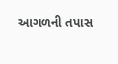આગળની તપાસ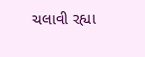ચલાવી રહ્યા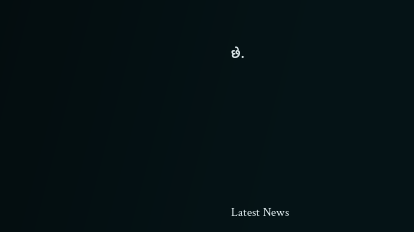છે.








Latest News